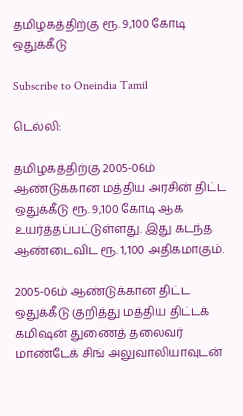தமிழகத்திற்கு ரூ. 9,100 கோடி ஒதுக்கீடு

Subscribe to Oneindia Tamil

டெல்லி:

தமிழகத்திற்கு 2005-06ம் ஆண்டுக்கான மத்திய அரசின் திட்ட ஒதுக்கீடு ரூ. 9,100 கோடி ஆக உயர்த்தப்பட்டுள்ளது. இது கடந்த ஆண்டைவிட ரூ. 1,100 அதிகமாகும்.

2005-06ம் ஆண்டுக்கான திட்ட ஒதுக்கீடு குறித்து மத்திய திட்டக் கமிஷன் துணைத் தலைவர் மாண்டேக் சிங் அலுவாலியாவுடன்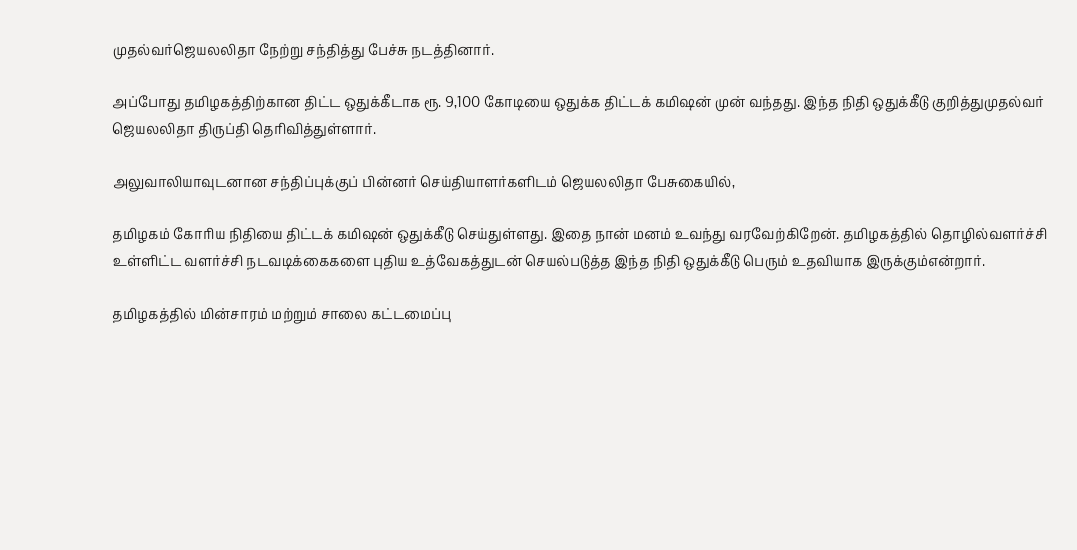முதல்வர்ஜெயலலிதா நேற்று சந்தித்து பேச்சு நடத்தினார்.

அப்போது தமிழகத்திற்கான திட்ட ஒதுக்கீடாக ரூ. 9,100 கோடியை ஒதுக்க திட்டக் கமிஷன் முன் வந்தது. இந்த நிதி ஒதுக்கீடு குறித்துமுதல்வர் ஜெயலலிதா திருப்தி தெரிவித்துள்ளார்.

அலுவாலியாவுடனான சந்திப்புக்குப் பின்னர் செய்தியாளர்களிடம் ஜெயலலிதா பேசுகையில்,

தமிழகம் கோரிய நிதியை திட்டக் கமிஷன் ஒதுக்கீடு செய்துள்ளது. இதை நான் மனம் உவந்து வரவேற்கிறேன். தமிழகத்தில் தொழில்வளர்ச்சி உள்ளிட்ட வளர்ச்சி நடவடிக்கைகளை புதிய உத்வேகத்துடன் செயல்படுத்த இந்த நிதி ஒதுக்கீடு பெரும் உதவியாக இருக்கும்என்றார்.

தமிழகத்தில் மின்சாரம் மற்றும் சாலை கட்டமைப்பு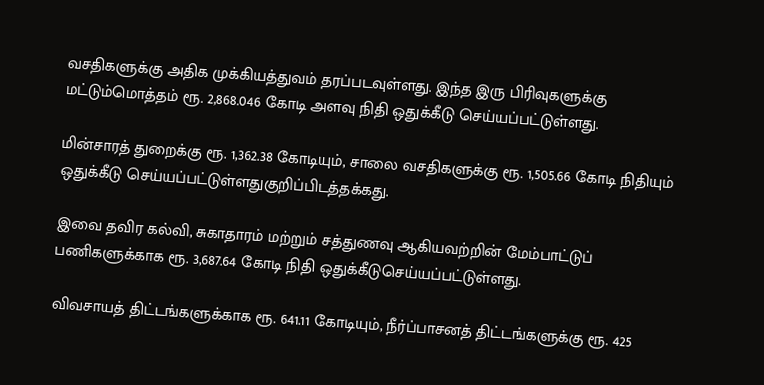வசதிகளுக்கு அதிக முக்கியத்துவம் தரப்படவுள்ளது. இந்த இரு பிரிவுகளுக்கு மட்டும்மொத்தம் ரூ. 2,868.046 கோடி அளவு நிதி ஒதுக்கீடு செய்யப்பட்டுள்ளது.

மின்சாரத் துறைக்கு ரூ. 1,362.38 கோடியும், சாலை வசதிகளுக்கு ரூ. 1,505.66 கோடி நிதியும் ஒதுக்கீடு செய்யப்பட்டுள்ளதுகுறிப்பிடத்தக்கது.

இவை தவிர கல்வி, சுகாதாரம் மற்றும் சத்துணவு ஆகியவற்றின் மேம்பாட்டுப் பணிகளுக்காக ரூ. 3,687.64 கோடி நிதி ஒதுக்கீடுசெய்யப்பட்டுள்ளது.

விவசாயத் திட்டங்களுக்காக ரூ. 641.11 கோடியும், நீர்ப்பாசனத் திட்டங்களுக்கு ரூ. 425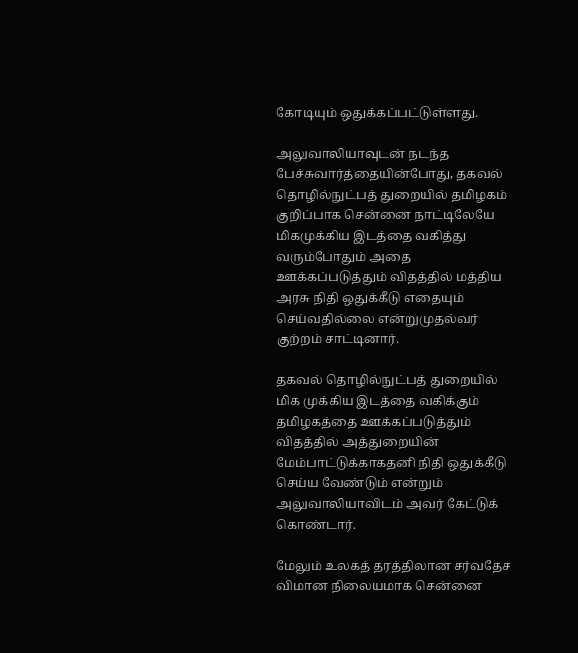கோடியும் ஒதுக்கப்பட்டுள்ளது.

அலுவாலியாவுடன் நடந்த பேச்சுவார்த்தையின்போது, தகவல் தொழில்நுட்பத் துறையில் தமிழகம் குறிப்பாக சென்னை நாட்டிலேயே மிகமுக்கிய இடத்தை வகித்து வரும்போதும் அதை ஊக்கப்படுத்தும் விதத்தில் மத்திய அரசு நிதி ஒதுக்கீடு எதையும் செய்வதில்லை என்றுமுதல்வர் குற்றம் சாட்டினார்.

தகவல் தொழில்நுட்பத் துறையில் மிக முக்கிய இடத்தை வகிக்கும் தமிழகத்தை ஊக்கப்படுத்தும் விதத்தில் அத்துறையின் மேம்பாட்டுக்காகதனி நிதி ஒதுக்கீடு செய்ய வேண்டும் என்றும் அலுவாலியாவிடம் அவர் கேட்டுக் கொண்டார்.

மேலும் உலகத் தரத்திலான சர்வதேச விமான நிலையமாக சென்னை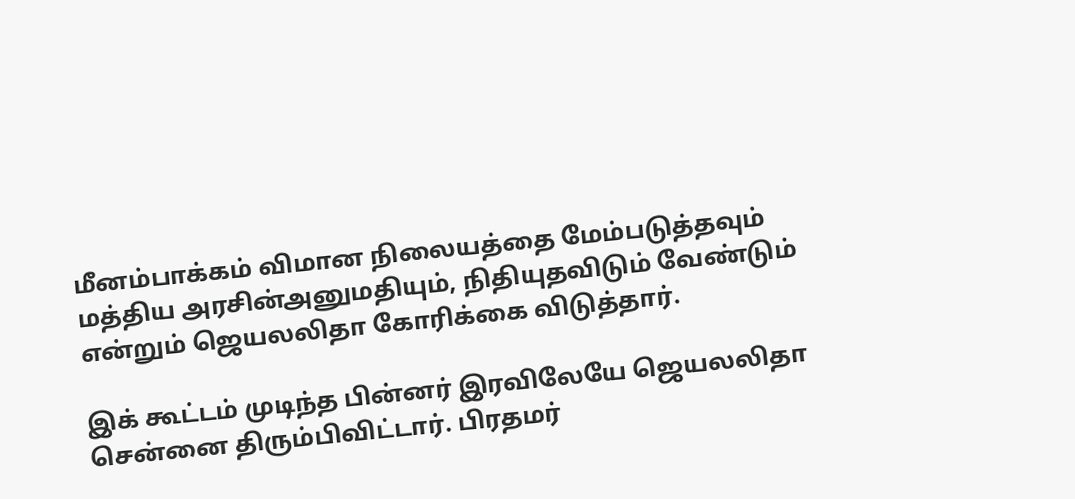மீனம்பாக்கம் விமான நிலையத்தை மேம்படுத்தவும் மத்திய அரசின்அனுமதியும், நிதியுதவிடும் வேண்டும் என்றும் ஜெயலலிதா கோரிக்கை விடுத்தார்.

இக் கூட்டம் முடிந்த பின்னர் இரவிலேயே ஜெயலலிதா சென்னை திரும்பிவிட்டார். பிரதமர்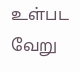உள்பட வேறு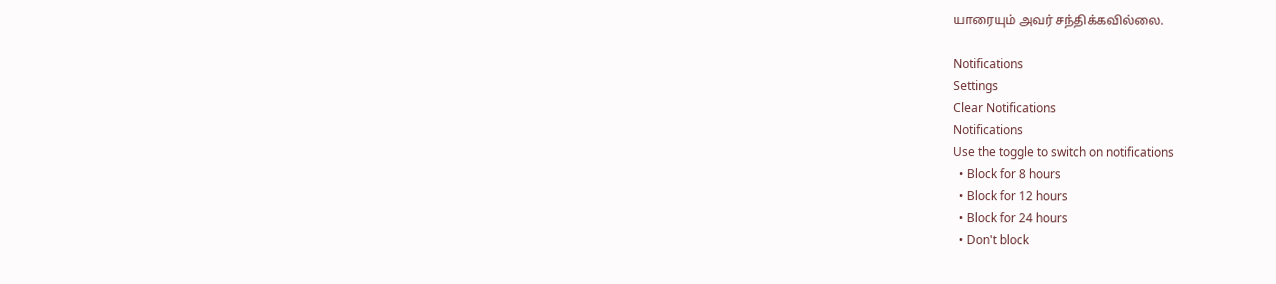யாரையும் அவர் சந்திக்கவில்லை.

Notifications
Settings
Clear Notifications
Notifications
Use the toggle to switch on notifications
  • Block for 8 hours
  • Block for 12 hours
  • Block for 24 hours
  • Don't block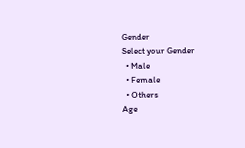Gender
Select your Gender
  • Male
  • Female
  • Others
Age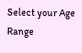Select your Age Range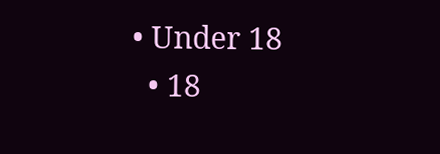• Under 18
  • 18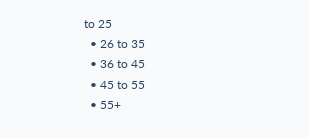to 25
  • 26 to 35
  • 36 to 45
  • 45 to 55
  • 55+